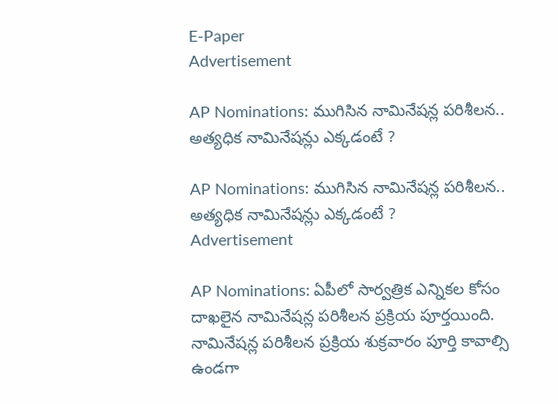E-Paper
Advertisement

AP Nominations: ముగిసిన నామినేషన్ల పరిశీలన.. అత్యధిక నామినేషన్లు ఎక్కడంటే ?

AP Nominations: ముగిసిన నామినేషన్ల పరిశీలన.. అత్యధిక నామినేషన్లు ఎక్కడంటే ?
Advertisement

AP Nominations: ఏపీలో సార్వత్రిక ఎన్నికల కోసం దాఖలైన నామినేషన్ల పరిశీలన ప్రక్రియ పూర్తయింది. నామినేషన్ల పరిశీలన ప్రక్రియ శుక్రవారం పూర్తి కావాల్సి ఉండగా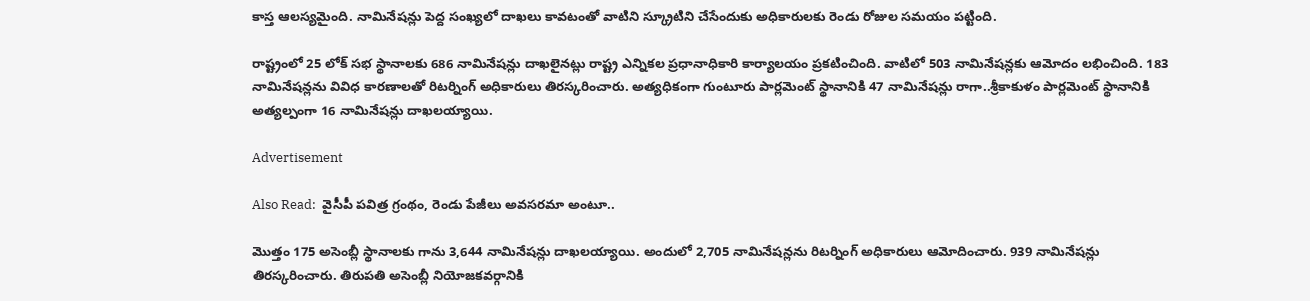కాస్త ఆలస్యమైంది. నామినేషన్లు పెద్ద సంఖ్యలో దాఖలు కావటంతో వాటిని స్క్రూటిని చేసేందుకు అధికారులకు రెండు రోజుల సమయం పట్టింది.

రాష్ట్రంలో 25 లోక్ సభ స్థానాలకు 686 నామినేషన్లు దాఖలైనట్లు రాష్ట్ర ఎన్నికల ప్రధానాధికారి కార్యాలయం ప్రకటించింది. వాటిలో 503 నామినేషన్లకు ఆమోదం లభించింది. 183 నామినేషన్లను వివిధ కారణాలతో రిటర్నింగ్ అధికారులు తిరస్కరించారు. అత్యధికంగా గుంటూరు పార్లమెంట్‌ స్థానానికి 47 నామినేషన్లు రాగా..శ్రీకాకుళం పార్లమెంట్‌ స్థానానికి అత్యల్పంగా 16 నామినేషన్లు దాఖలయ్యాయి.

Advertisement

Also Read:  వైసీపీ పవిత్ర గ్రంథం, రెండు పేజీలు అవసరమా అంటూ..

మొత్తం 175 అసెంబ్లీ స్థానాలకు గాను 3,644 నామినేషన్లు దాఖలయ్యాయి. అందులో 2,705 నామినేషన్లను రిటర్నింగ్‌ అధికారులు ఆమోదించారు. 939 నామినేషన్లు తిరస్కరించారు. తిరుపతి అసెంబ్లీ నియోజకవర్గానికి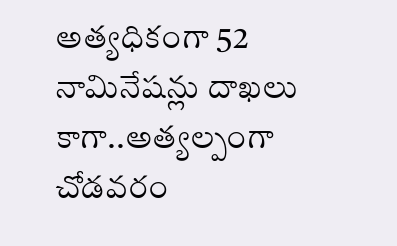అత్యధికంగా 52 నామినేషన్లు దాఖలు కాగా..అత్యల్పంగా చోడవరం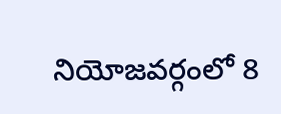నియోజవర్గంలో 8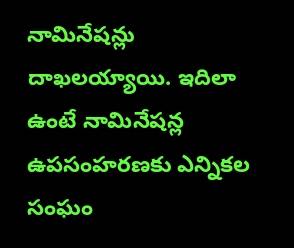నామినేషన్లు దాఖలయ్యాయి. ఇదిలా ఉంటే నామినేషన్ల ఉపసంహరణకు ఎన్నికల సంఘం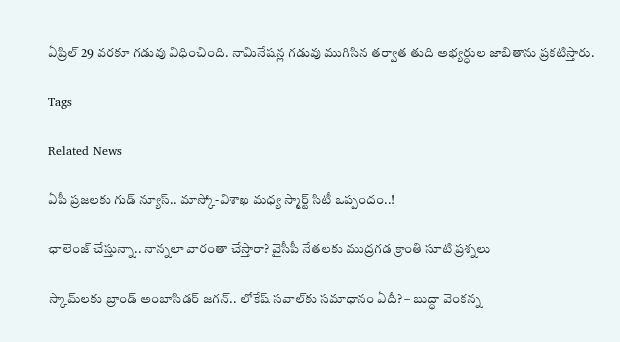ఏప్రిల్‌ 29 వరకూ గడువు విధించింది. నామినేషన్ల గడువు ముగిసిన తర్వాత తుది అభ్యర్ధుల జాబితాను ప్రకటిస్తారు.

Tags

Related News

ఏపీ ప్రజలకు గుడ్ న్యూస్.. మాస్కో-విశాఖ మధ్య స్మార్ట్ సిటీ ఒప్పందం..!

ఛాలెంజ్ చేస్తున్నా.. నాన్నలా వారంతా చేస్తారా? వైసీపీ నేతలకు ముద్రగడ క్రాంతి సూటి ప్రశ్నలు

స్కామ్‌లకు బ్రాండ్ అంబాసిడర్ జగన్.. లోకేష్ సవాల్‌కు సమాధానం ఏదీ? – బుద్ధా వెంకన్న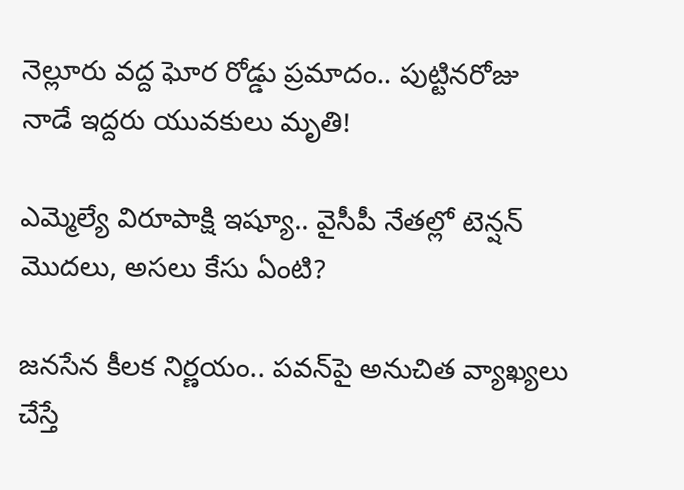నెల్లూరు వద్ద ఘోర రోడ్డు ప్రమాదం.. పుట్టినరోజు నాడే ఇద్దరు యువకులు మృతి!

ఎమ్మెల్యే విరూపాక్షి ఇష్యూ.. వైసీపీ నేతల్లో టెన్షన్ మొదలు, అసలు కేసు ఏంటి?

జనసేన కీలక నిర్ణయం.. పవన్‌పై అనుచిత వ్యాఖ్యలు చేస్తే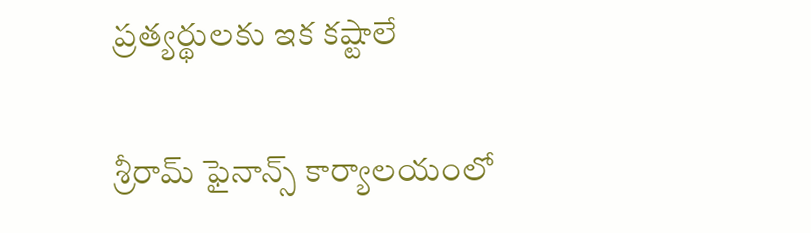ప్రత్యర్థులకు ఇక కష్టాలే

శ్రీరామ్ ఫైనాన్స్ కార్యాలయంలో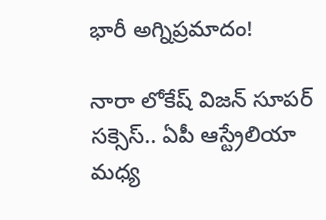భారీ అగ్నిప్రమాదం!

నారా లోకేష్ విజన్ సూపర్ సక్సెస్.. ఏపీ ఆస్ట్రేలియా మధ్య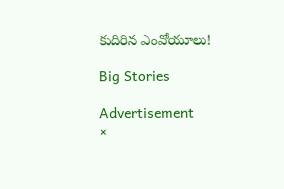కుదిరిన ఎంవోయూలు!

Big Stories

Advertisement
×